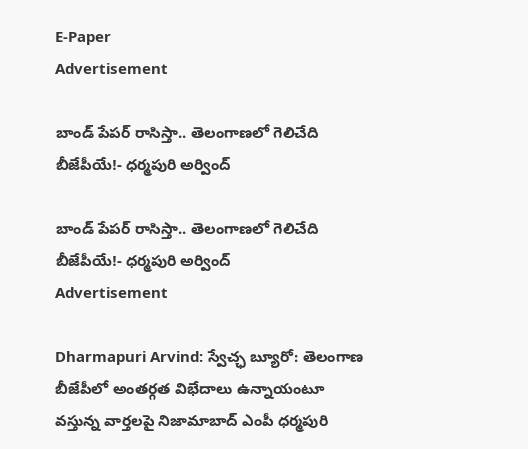E-Paper
Advertisement

బాండ్ పేపర్ రాసిస్తా.. తెలంగాణలో గెలిచేది బీజేపీయే!- ధర్మపురి అర్వింద్

బాండ్ పేపర్ రాసిస్తా.. తెలంగాణలో గెలిచేది బీజేపీయే!- ధర్మపురి అర్వింద్
Advertisement

Dharmapuri Arvind: స్వేచ్ఛ బ్యూరో: తెలంగాణ బీజేపీలో అంతర్గత విభేదాలు ఉన్నాయంటూ వస్తున్న వార్తలపై నిజామాబాద్ ఎంపీ ధర్మపురి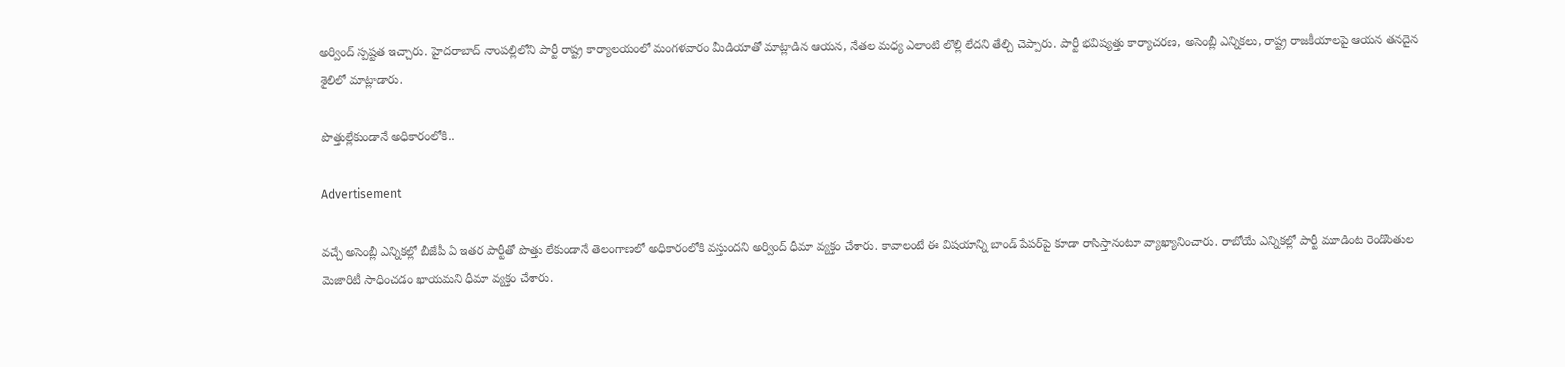అర్వింద్ స్పష్టత ఇచ్చారు. హైదరాబాద్ నాంపల్లిలోని పార్టీ రాష్ట్ర కార్యాలయంలో మంగళవారం మీడియాతో మాట్లాడిన ఆయన, నేతల మధ్య ఎలాంటి లొల్లి లేదని తేల్చి చెప్పారు. పార్టీ భవిష్యత్తు కార్యాచరణ, అసెంబ్లీ ఎన్నికలు, రాష్ట్ర రాజకీయాలపై ఆయన తనదైన శైలిలో మాట్లాడారు.

పొత్తుల్లేకుండానే అధికారంలోకి..

Advertisement

వచ్చే అసెంబ్లీ ఎన్నికల్లో బీజేపీ ఏ ఇతర పార్టీతో పొత్తు లేకుండానే తెలంగాణలో అధికారంలోకి వస్తుందని అర్వింద్ ధీమా వ్యక్తం చేశారు. కావాలంటే ఈ విషయాన్ని బాండ్ పేపర్‌పై కూడా రాసిస్తానంటూ వ్యాఖ్యానించారు. రాబోయే ఎన్నికల్లో పార్టీ మూడింట రెండొంతుల మెజారిటీ సాధించడం ఖాయమని ధీమా వ్యక్తం చేశారు.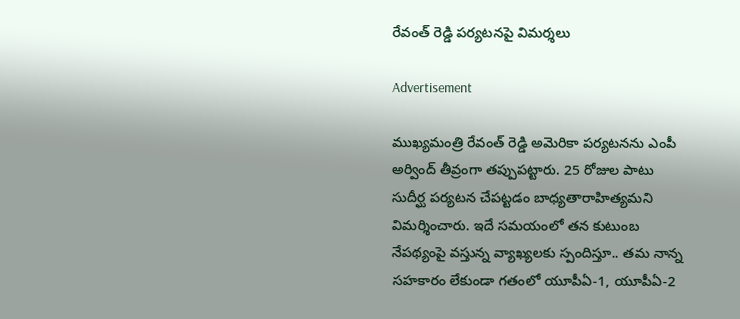రేవంత్ రెడ్డి పర్యటనపై విమర్శలు

Advertisement

ముఖ్యమంత్రి రేవంత్ రెడ్డి అమెరికా పర్యటనను ఎంపీ అర్వింద్ తీవ్రంగా తప్పుపట్టారు. 25 రోజుల పాటు సుదీర్ఘ పర్యటన చేపట్టడం బాధ్యతారాహిత్యమని విమర్శించారు. ఇదే సమయంలో తన కుటుంబ నేపథ్యంపై వస్తున్న వ్యాఖ్యలకు స్పందిస్తూ.. తమ నాన్న సహకారం లేకుండా గతంలో యూపీఏ-1, యూపీఏ-2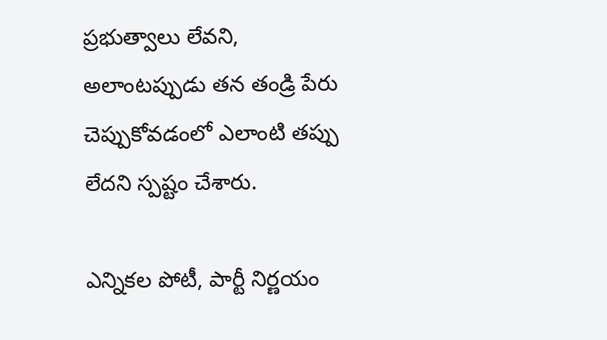ప్రభుత్వాలు లేవని, అలాంటప్పుడు తన తండ్రి పేరు చెప్పుకోవడంలో ఎలాంటి తప్పు లేదని స్పష్టం చేశారు.

ఎన్నికల పోటీ, పార్టీ నిర్ణయం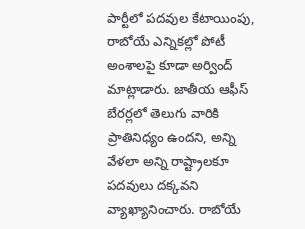పార్టీలో పదవుల కేటాయింపు, రాబోయే ఎన్నికల్లో పోటీ అంశాలపై కూడా అర్వింద్ మాట్లాడారు. జాతీయ ఆఫీస్ బేరర్లలో తెలుగు వారికి ప్రాతినిధ్యం ఉందని, అన్ని వేళలా అన్ని రాష్ట్రాలకూ పదవులు దక్కవని వ్యాఖ్యానించారు. రాబోయే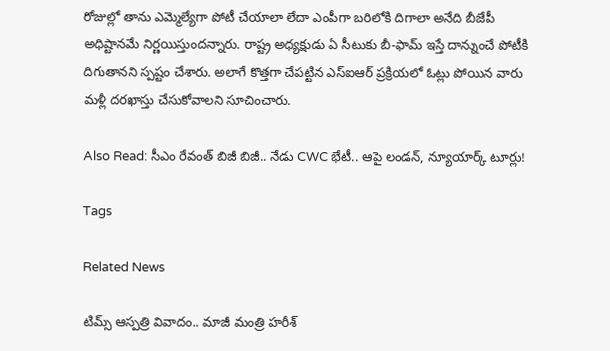రోజుల్లో తాను ఎమ్మెల్యేగా పోటీ చేయాలా లేదా ఎంపీగా బరిలోకి దిగాలా అనేది బీజేపీ అధిష్టానమే నిర్ణయిస్తుందన్నారు. రాష్ట్ర అధ్యక్షుడు ఏ సీటుకు బీ-ఫామ్ ఇస్తే దాన్నుంచే పోటీకి దిగుతానని స్పష్టం చేశారు. అలాగే కొత్తగా చేపట్టిన ఎస్ఐఆర్ ప్రక్రియలో ఓట్లు పోయిన వారు మళ్లీ దరఖాస్తు చేసుకోవాలని సూచించారు.

Also Read: సీఎం రేవంత్ బిజీ బిజీ.. నేడు CWC భేటీ.. ఆపై లండన్, న్యూయార్క్ టూర్లు!

Tags

Related News

టిమ్స్ ఆస్పత్రి వివాదం.. మాజీ మంత్రి హరీశ్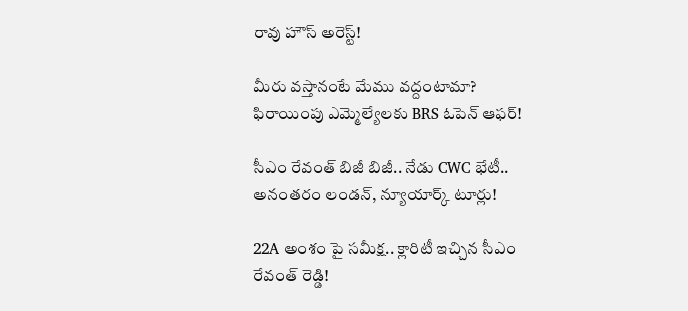రావు హౌస్ అరెస్ట్!

మీరు వస్తానంటే మేము వద్దంటామా? ఫిరాయింపు ఎమ్మెల్యేలకు BRS ఓపెన్ ఆఫర్!

సీఎం రేవంత్ బిజీ బిజీ.. నేడు CWC భేటీ.. అనంతరం లండన్, న్యూయార్క్ టూర్లు!

22A అంశం పై సమీక్ష.. క్లారిటీ ఇచ్చిన సీఎం రేవంత్ రెడ్డి!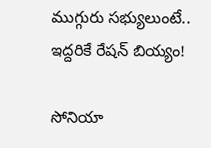ముగ్గురు సభ్యులుంటే.. ఇద్దరికే రేషన్ బియ్యం!

సోనియా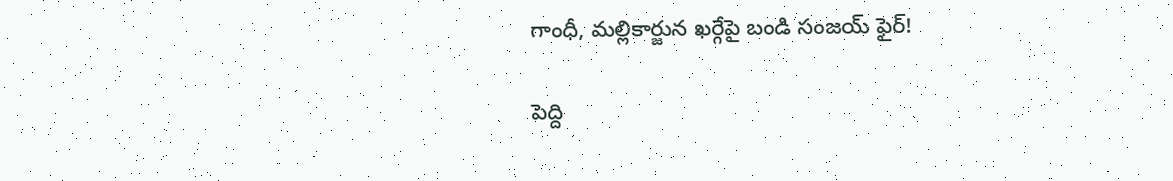గాంధీ, మల్లికార్జున ఖర్గేపై బండి సంజయ్ ఫైర్!

పెద్ది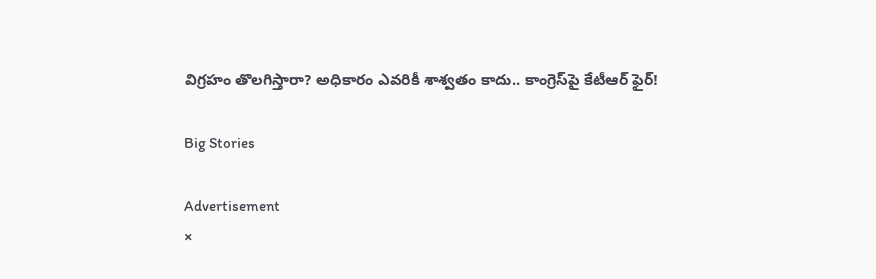విగ్రహం తొలగిస్తారా? అధికారం ఎవరికీ శాశ్వతం కాదు.. కాంగ్రెస్‌పై కేటీఆర్ ఫైర్!

Big Stories

Advertisement
×